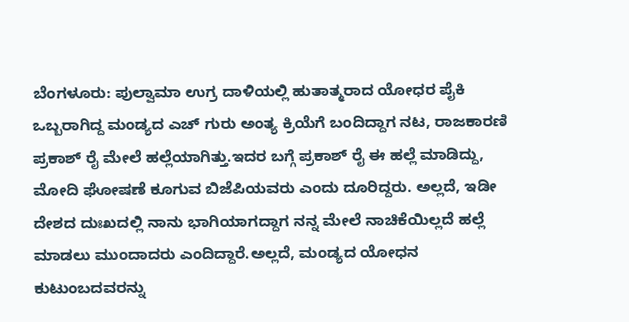ಬೆಂಗಳೂರು: ಪುಲ್ವಾಮಾ ಉಗ್ರ ದಾಳಿಯಲ್ಲಿ ಹುತಾತ್ಮರಾದ ಯೋಧರ ಪೈಕಿ ಒಬ್ಬರಾಗಿದ್ದ ಮಂಡ್ಯದ ಎಚ್ ಗುರು ಅಂತ್ಯ ಕ್ರಿಯೆಗೆ ಬಂದಿದ್ದಾಗ ನಟ, ರಾಜಕಾರಣಿ ಪ್ರಕಾಶ್ ರೈ ಮೇಲೆ ಹಲ್ಲೆಯಾಗಿತ್ತು.ಇದರ ಬಗ್ಗೆ ಪ್ರಕಾಶ್ ರೈ ಈ ಹಲ್ಲೆ ಮಾಡಿದ್ದು, ಮೋದಿ ಘೋಷಣೆ ಕೂಗುವ ಬಿಜೆಪಿಯವರು ಎಂದು ದೂರಿದ್ದರು. ಅಲ್ಲದೆ, ಇಡೀ ದೇಶದ ದುಃಖದಲ್ಲಿ ನಾನು ಭಾಗಿಯಾಗದ್ದಾಗ ನನ್ನ ಮೇಲೆ ನಾಚಿಕೆಯಿಲ್ಲದೆ ಹಲ್ಲೆ ಮಾಡಲು ಮುಂದಾದರು ಎಂದಿದ್ದಾರೆ.ಅಲ್ಲದೆ, ಮಂಡ್ಯದ ಯೋಧನ ಕುಟುಂಬದವರನ್ನು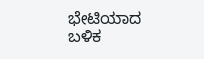ಭೇಟಿಯಾದ ಬಳಿಕ